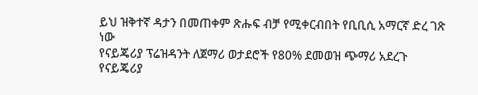ይህ ዝቅተኛ ዳታን በመጠቀም ጽሑፍ ብቻ የሚቀርብበት የቢቢሲ አማርኛ ድረ ገጽ ነው
የናይጄሪያ ፕሬዝዳንት ለጀማሪ ወታደሮች የ80% ደመወዝ ጭማሪ አደረጉ
የናይጄሪያ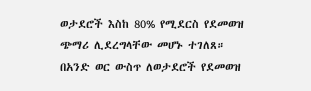ወታደሮች እስከ 80% የሚደርስ የደመወዝ ጭማሪ ሊደረግላቸው መሆኑ ተገለጸ።
በአንድ ወር ውስጥ ለወታደሮች የደመወዝ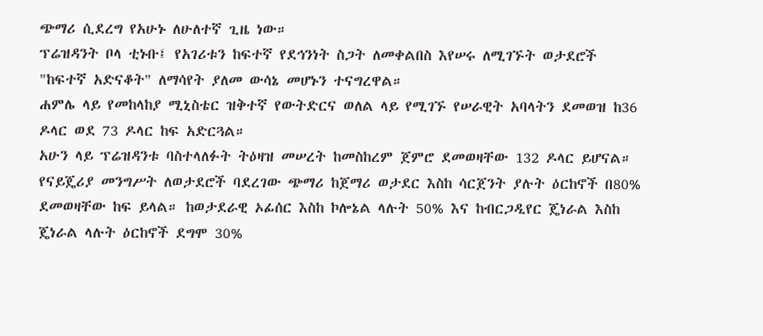ጭማሪ ሲደረግ የአሁኑ ለሁለተኛ ጊዜ ነው።
ፕሬዝዳንት ቦላ ቲኑቡ፤ የአገሪቱን ከፍተኛ የደኅንነት ስጋት ለመቀልበስ እየሠሩ ለሚገኙት ወታደሮች "ከፍተኛ አድናቆት" ለማሳየት ያለመ ውሳኔ መሆኑን ተናግረዋል።
ሐምሌ ላይ የመከላከያ ሚኒስቴር ዝቅተኛ የውትድርና ወለል ላይ የሚገኙ የሠራዊት አባላትን ደመወዝ ከ36 ዶላር ወደ 73 ዶላር ከፍ አድርጓል።
አሁን ላይ ፕሬዝዳንቱ ባስተላለፉት ትዕዛዝ መሠረት ከመስከረም ጀምሮ ደመወዛቸው 132 ዶላር ይሆናል።
የናይጄሪያ መንግሥት ለወታደሮች ባደረገው ጭማሪ ከጀማሪ ወታደር እስከ ሳርጀንት ያሉት ዕርከኖች በ80% ደመወዛቸው ከፍ ይላል። ከወታደራዊ ኦፊሰር እስከ ኮሎኔል ላሉት 50% እና ከብርጋዲየር ጄነራል እስከ ጄነራል ላሉት ዕርከኖች ደግሞ 30%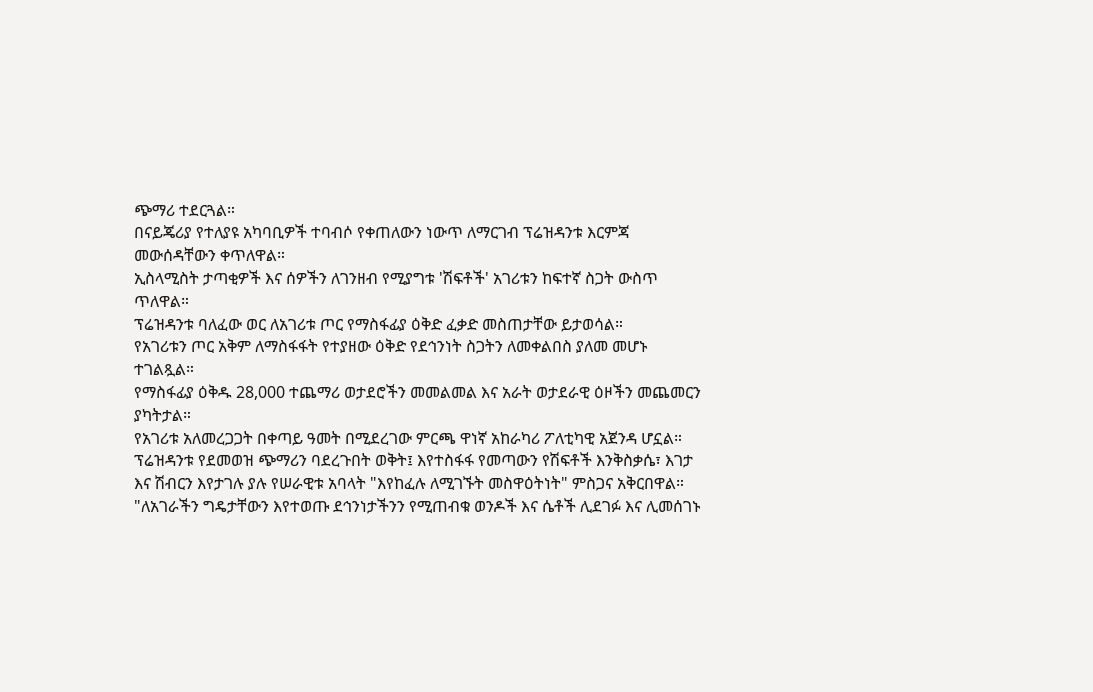ጭማሪ ተደርጓል።
በናይጄሪያ የተለያዩ አካባቢዎች ተባብሶ የቀጠለውን ነውጥ ለማርገብ ፕሬዝዳንቱ እርምጃ መውሰዳቸውን ቀጥለዋል።
ኢስላሚስት ታጣቂዎች እና ሰዎችን ለገንዘብ የሚያግቱ 'ሽፍቶች' አገሪቱን ከፍተኛ ስጋት ውስጥ ጥለዋል።
ፕሬዝዳንቱ ባለፈው ወር ለአገሪቱ ጦር የማስፋፊያ ዕቅድ ፈቃድ መስጠታቸው ይታወሳል።
የአገሪቱን ጦር አቅም ለማስፋፋት የተያዘው ዕቅድ የደኅንነት ስጋትን ለመቀልበስ ያለመ መሆኑ ተገልጿል።
የማስፋፊያ ዕቅዱ 28,000 ተጨማሪ ወታደሮችን መመልመል እና አራት ወታደራዊ ዕዞችን መጨመርን ያካትታል።
የአገሪቱ አለመረጋጋት በቀጣይ ዓመት በሚደረገው ምርጫ ዋነኛ አከራካሪ ፖለቲካዊ አጀንዳ ሆኗል።
ፕሬዝዳንቱ የደመወዝ ጭማሪን ባደረጉበት ወቅት፤ እየተስፋፋ የመጣውን የሽፍቶች እንቅስቃሴ፣ እገታ እና ሽብርን እየታገሉ ያሉ የሠራዊቱ አባላት "እየከፈሉ ለሚገኙት መስዋዕትነት" ምስጋና አቅርበዋል።
"ለአገራችን ግዴታቸውን እየተወጡ ደኅንነታችንን የሚጠብቁ ወንዶች እና ሴቶች ሊደገፉ እና ሊመሰገኑ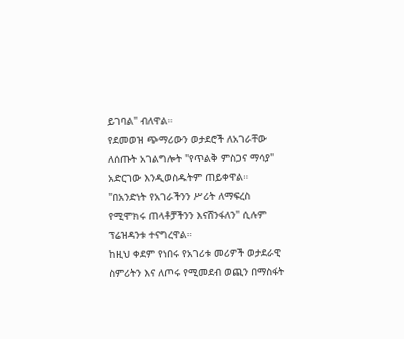ይገባል" ብለዋል።
የደመወዝ ጭማሪውን ወታደሮች ለአገራቸው ለሰጡት አገልግሎት "የጥልቅ ምስጋና ማሳያ" አድርገው እንዲወስዱትም ጠይቀዋል።
"በአንድነት የአገራችንን ሥሪት ለማፍረስ የሚሞክሩ ጠላቶቻችንን እናሸንፋለን" ሲሉም ፕሬዝዳንቱ ተናግረዋል።
ከዚህ ቀደም የነበሩ የአገሪቱ መሪዎች ወታደራዊ ስምሪትን እና ለጦሩ የሚመደብ ወጪን በማስፋት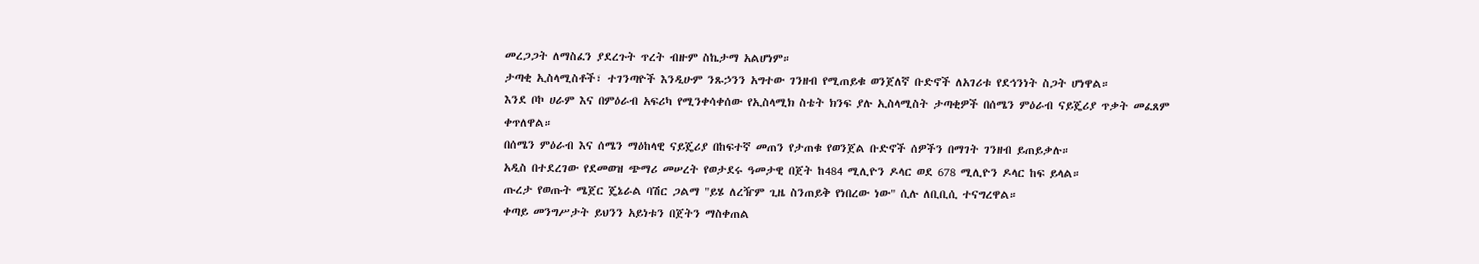መረጋጋት ለማስፈን ያደረጉት ጥረት ብዙም ስኬታማ አልሆነም።
ታጣቂ ኢስላሚስቶች፣ ተገንጣዮች እንዲሁም ንጹኃንን አግተው ገንዘብ የሚጠይቁ ወንጀለኛ ቡድኖች ለአገሪቱ የደኅንነት ስጋት ሆነዋል።
እንደ ቦኮ ሀራም እና በምዕራብ አፍሪካ የሚንቀሳቀሰው የኢስላሚክ ስቴት ክንፍ ያሉ ኢስላሚስት ታጣቂዎች በሰሜን ምዕራብ ናይጄሪያ ጥቃት መፈጸም ቀጥለዋል።
በሰሜን ምዕራብ እና ሰሜን ማዕከላዊ ናይጄሪያ በከፍተኛ መጠን የታጠቁ የወንጀል ቡድኖች ሰዎችን በማገት ገንዘብ ይጠይቃሉ።
አዲስ በተደረገው የደመወዝ ጭማሪ መሠረት የወታደሩ ዓመታዊ በጀት ከ484 ሚሊዮን ዶላር ወደ 678 ሚሊዮን ዶላር ከፍ ይላል።
ጡረታ የወጡት ሜጀር ጄኔራል ባሽር ጋልማ "ይሄ ለረዥም ጊዜ ስንጠይቅ የነበረው ነው" ሲሉ ለቢቢሲ ተናግረዋል።
ቀጣይ መንግሥታት ይህንን አይነቱን በጀትን ማስቀጠል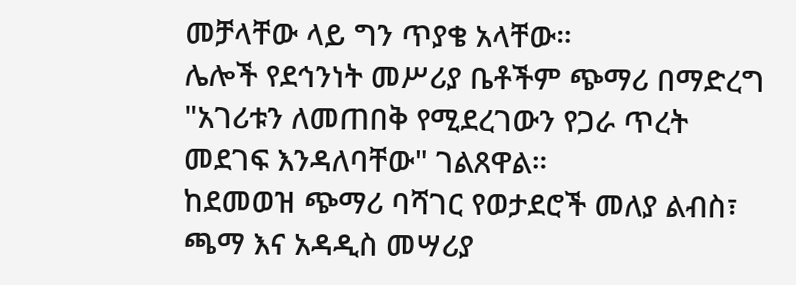መቻላቸው ላይ ግን ጥያቄ አላቸው።
ሌሎች የደኅንነት መሥሪያ ቤቶችም ጭማሪ በማድረግ "አገሪቱን ለመጠበቅ የሚደረገውን የጋራ ጥረት መደገፍ እንዳለባቸው" ገልጸዋል።
ከደመወዝ ጭማሪ ባሻገር የወታደሮች መለያ ልብስ፣ ጫማ እና አዳዲስ መሣሪያ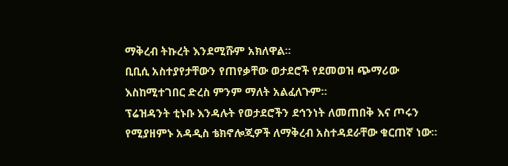ማቅረብ ትኩረት እንደሚሹም አክለዋል።
ቢቢሲ አስተያየታቸውን የጠየቃቸው ወታደሮች የደመወዝ ጭማሪው እስከሚተገበር ድረስ ምንም ማለት አልፈለጉም።
ፕሬዝዳንት ቲኑቡ እንዳሉት የወታደሮችን ደኅንነት ለመጠበቅ እና ጦሩን የሚያዘምኑ አዳዲስ ቴክኖሎጂዎች ለማቅረብ አስተዳደራቸው ቁርጠኛ ነው።